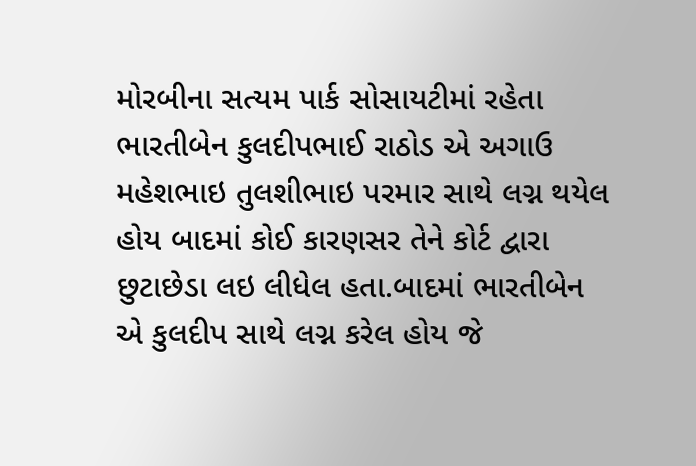મોરબીના સત્યમ પાર્ક સોસાયટીમાં રહેતા ભારતીબેન કુલદીપભાઈ રાઠોડ એ અગાઉ મહેશભાઇ તુલશીભાઇ પરમાર સાથે લગ્ન થયેલ હોય બાદમાં કોઈ કારણસર તેને કોર્ટ દ્વારા છુટાછેડા લઇ લીધેલ હતા.બાદમાં ભારતીબેન એ કુલદીપ સાથે લગ્ન કરેલ હોય જે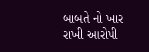બાબતે નો ખાર રાખી આરોપી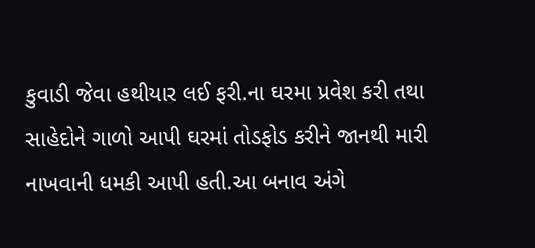કુવાડી જેવા હથીયાર લઈ ફરી.ના ઘરમા પ્રવેશ કરી તથા સાહેદોને ગાળો આપી ઘરમાં તોડફોડ કરીને જાનથી મારી નાખવાની ધમકી આપી હતી.આ બનાવ અંગે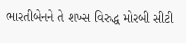ભારતીબેનને તે શખ્સ વિરુદ્ધ મોરબી સીટી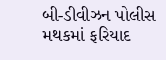બી-ડીવીઝન પોલીસ મથકમાં ફરિયાદ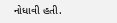નોધાવી હતી.